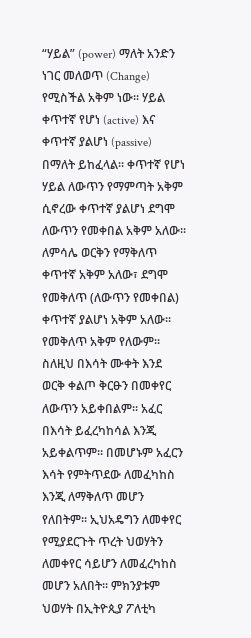“ሃይል” (power) ማለት አንድን ነገር መለወጥ (Change) የሚስችል አቅም ነው፡፡ ሃይል ቀጥተኛ የሆነ (active) እና ቀጥተኛ ያልሆነ (passive) በማለት ይከፈላል፡፡ ቀጥተኛ የሆነ ሃይል ለውጥን የማምጣት አቅም ሲኖረው ቀጥተኛ ያልሆነ ደግሞ ለውጥን የመቀበል አቅም አለው፡፡ ለምሳሌ ወርቅን የማቅለጥ ቀጥተኛ አቅም አለው፣ ደግሞ የመቅለጥ (ለውጥን የመቀበል) ቀጥተኛ ያልሆነ አቅም አለው፡፡ የመቅለጥ አቅም የለውም፡፡ ስለዚህ በእሳት ሙቀት እንደ ወርቅ ቀልጦ ቅርፁን በመቀየር ለውጥን አይቀበልም፡፡ አፈር በእሳት ይፈረካከሳል እንጂ አይቀልጥም፡፡ በመሆኑም አፈርን እሳት የምትጥደው ለመፈካከስ እንጂ ለማቅለጥ መሆን የለበትም፡፡ ኢህአዴግን ለመቀየር የሚያደርጉት ጥረት ህወሃትን ለመቀየር ሳይሆን ለመፈረካከስ መሆን አለበት፡፡ ምክንያቱም ህወሃት በኢትዮጲያ ፖለቲካ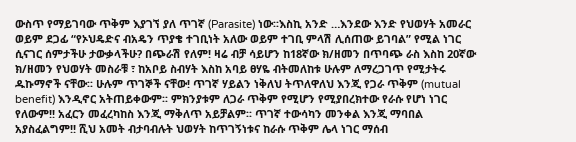ውስጥ የማይገባው ጥቅም እያገኘ ያለ ጥገኛ (Parasite) ነው፡፡እስኪ አንድ …እንደው እንድ የህወሃት አመራር ወይም ደጋፊ “የኦህዴድና ብአዴን ጥያቄ ተገቢነት አለው ወይም ተገቢ ምላሽ ሊሰጠው ይገባል” የሚል ነገር ሲናገር ሰምታችሁ ታውቃላችሁ? በጭራሽ የለም! ዛሬ ብቻ ሳይሆን ከ18ኛው ክ/ዘመን በጥባጭ ራስ እስከ 20ኛው ክ/ዘመን የህወሃት መስራቹ ፣ ከአቦይ ስብሃት እስከ አባይ ፀሃዬ ብትመለከቱ ሁሉም ለማረጋገጥ የሚታትሩ ዱኩማኖች ናቸው፡፡ ሁሉም ጥገኞች ናቸው! ጥገኛ ሃይልን ነቅለህ ትጥለዋለህ እንጂ የጋራ ጥቅም (mutual benefit) እንዲኖር አትጠይቀውም፡፡ ምክንያቱም ለጋራ ጥቅም የሚሆን የሚያበረክተው የራሱ የሆነ ነገር የለውም!! አፈርን መፈረካከስ እንጂ ማቅለጥ አይቻልም፡፡ ጥገኛ ተውሳካን መንቀል እንጂ ማባበል አያስፈልግም!! ሺህ አመት ብታባብሉት ህወሃት ከጥገኝነቱና ከራሱ ጥቅም ሌላ ነገር ማሰብ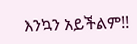እንኳን አይችልም!!